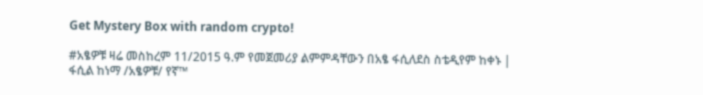Get Mystery Box with random crypto!

#አፄዎቹ ዛሬ መስከረም 11/2015 ዓ.ም የመጀመሪያ ልምምዳቸውን በአፄ ፋሲለደስ ስቴዲየም ከቀኑ | ፋሲል ከነማ /አፄዎቹ/ የኛ™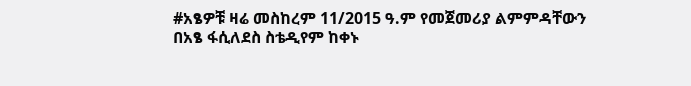#አፄዎቹ ዛሬ መስከረም 11/2015 ዓ.ም የመጀመሪያ ልምምዳቸውን በአፄ ፋሲለደስ ስቴዲየም ከቀኑ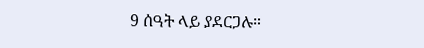9 ሰዓት ላይ ያደርጋሉ።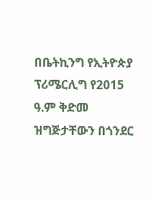በቤትኪንግ የኢትዮጵያ ፕሪሜርሊግ የ2015 ዓ.ም ቅድመ ዝግጅታቸውን በጎንደር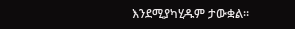እንደሚያካሂዱም ታውቋል።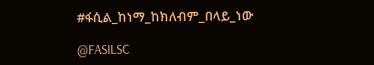#ፋሲል_ከነማ_ከክለብም_በላይ_ነው

@FASILSC